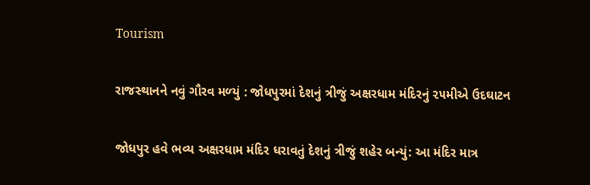Tourism

રાજસ્‍થાનને નવું ગૌરવ મળ્‍યું : જોધપુરમાં દેશનું ત્રીજું અક્ષરધામ મંદિરનું ૨૫મીએ ઉદઘાટન

જોધપુર હવે ભવ્‍ય અક્ષરધામ મંદિર ધરાવતું દેશનું ત્રીજું શહેર બન્‍યું: આ મંદિર માત્ર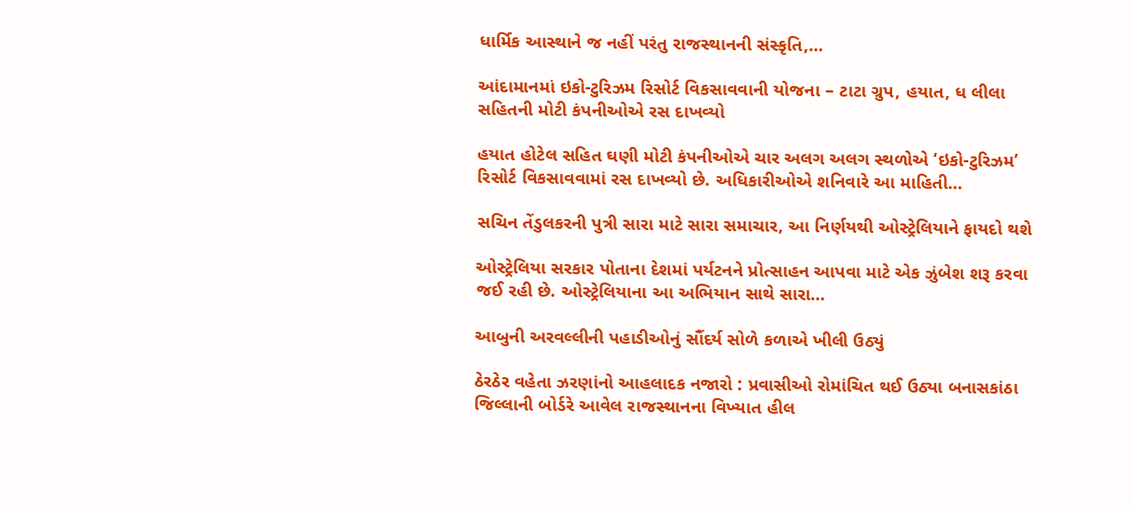ધાર્મિક આસ્‍થાને જ નહીં પરંતુ રાજસ્‍થાનની સંસ્‍કૃતિ,…

આંદામાનમાં ઇકો-ટુરિઝમ રિસોર્ટ વિકસાવવાની યોજના – ટાટા ગ્રુપ, હયાત, ધ લીલા સહિતની મોટી કંપનીઓએ રસ દાખવ્યો

હયાત હોટેલ સહિત ઘણી મોટી કંપનીઓએ ચાર અલગ અલગ સ્થળોએ ‘ઇકો-ટુરિઝમ’ રિસોર્ટ વિકસાવવામાં રસ દાખવ્યો છે. અધિકારીઓએ શનિવારે આ માહિતી…

સચિન તેંડુલકરની પુત્રી સારા માટે સારા સમાચાર, આ નિર્ણયથી ઓસ્ટ્રેલિયાને ફાયદો થશે

ઓસ્ટ્રેલિયા સરકાર પોતાના દેશમાં પર્યટનને પ્રોત્સાહન આપવા માટે એક ઝુંબેશ શરૂ કરવા જઈ રહી છે. ઓસ્ટ્રેલિયાના આ અભિયાન સાથે સારા…

આબુની અરવલ્લીની પહાડીઓનું સૌંદર્ય સોળે કળાએ ખીલી ઉઠ્યું

ઠેરઠેર વહેતા ઝરણાંનો આહલાદક નજારો : પ્રવાસીઓ રોમાંચિત થઈ ઉઠ્યા બનાસકાંઠા જિલ્લાની બોર્ડરે આવેલ રાજસ્થાનના વિખ્યાત હીલ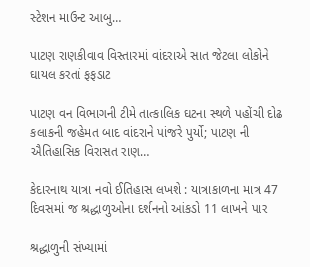સ્ટેશન માઉન્ટ આબુ…

પાટણ રાણકીવાવ વિસ્તારમાં વાંદરાએ સાત જેટલા લોકોને ઘાયલ કરતાં ફફડાટ

પાટણ વન વિભાગની ટીમે તાત્કાલિક ઘટના સ્થળે પહોંચી દોઢ કલાકની જહેમત બાદ વાંદરાને પાંજરે પુર્યો; પાટણ ની ઐતિહાસિક વિરાસત રાણ…

કેદારનાથ યાત્રા નવો ઈતિહાસ લખશે : યાત્રાકાળના માત્ર 47 દિવસમાં જ શ્રદ્ધાળુઓના દર્શનનો આંકડો 11 લાખને પાર

શ્રદ્ધાળુની સંખ્યામાં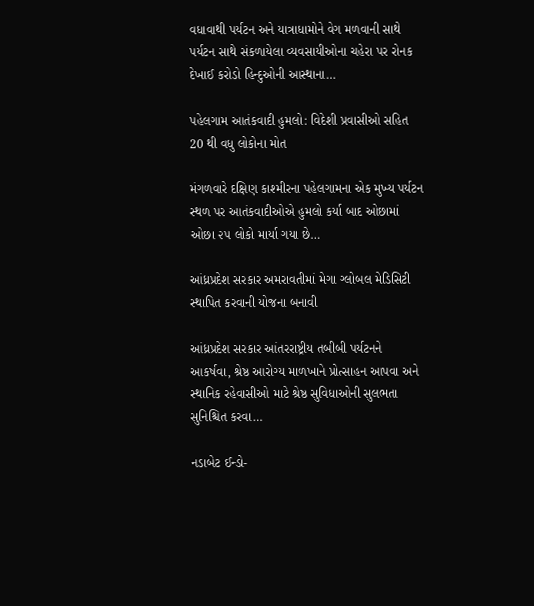વધાવાથી પર્યટન અને યાત્રાધામોને વેગ મળવાની સાથે પર્યટન સાથે સંકળાયેલા વ્યવસાયીઓના ચહેરા પર રોનક દેખાઈ કરોડો હિન્દુઓની આસ્થાના…

પહેલગામ આતંકવાદી હુમલો: વિદેશી પ્રવાસીઓ સહિત 20 થી વધુ લોકોના મોત

મંગળવારે દક્ષિણ કાશ્મીરના પહેલગામના એક મુખ્ય પર્યટન સ્થળ પર આતંકવાદીઓએ હુમલો કર્યા બાદ ઓછામાં ઓછા ૨૫ લોકો માર્યા ગયા છે…

આંધ્રપ્રદેશ સરકાર અમરાવતીમાં મેગા ગ્લોબલ મેડિસિટી સ્થાપિત કરવાની યોજના બનાવી

આંધ્રપ્રદેશ સરકાર આંતરરાષ્ટ્રીય તબીબી પર્યટનને આકર્ષવા, શ્રેષ્ઠ આરોગ્ય માળખાને પ્રોત્સાહન આપવા અને સ્થાનિક રહેવાસીઓ માટે શ્રેષ્ઠ સુવિધાઓની સુલભતા સુનિશ્ચિત કરવા…

નડાબેટ ઈન્ડો-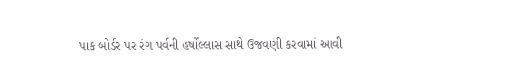પાક બોર્ડર પર રંગ પર્વની હર્ષોલ્લાસ સાથે ઉજવણી કરવામાં આવી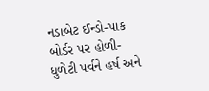નડાબેટ ઈન્ડો-પાક બોર્ડર પર હોળી-ધુળેટી પર્વને હર્ષ અને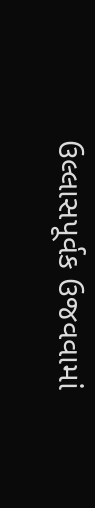ઉલ્લાસપૂર્વક ઉજવવામાં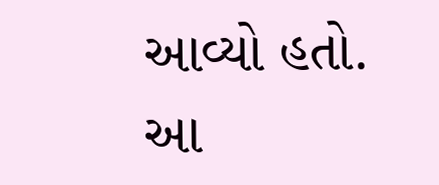આવ્યો હતો. આ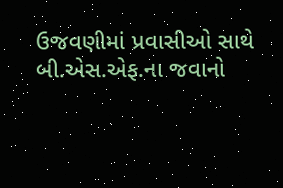ઉજવણીમાં પ્રવાસીઓ સાથે બી.એસ.એફ.ના જવાનો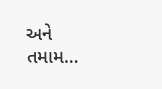અને તમામ…